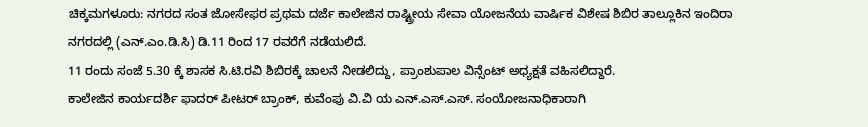ಚಿಕ್ಕಮಗಳೂರು: ನಗರದ ಸಂತ ಜೋಸೇಫರ ಪ್ರಥಮ ದರ್ಜೆ ಕಾಲೇಜಿನ ರಾಷ್ಟ್ರೀಯ ಸೇವಾ ಯೋಜನೆಯ ವಾರ್ಷಿಕ ವಿಶೇಷ ಶಿಬಿರ ತಾಲ್ಲೂಕಿನ ಇಂದಿರಾ ನಗರದಲ್ಲಿ (ಎನ್.ಎಂ.ಡಿ.ಸಿ) ಡಿ.11 ರಿಂದ 17 ರವರೆಗೆ ನಡೆಯಲಿದೆ.
11 ರಂದು ಸಂಜೆ 5.30 ಕ್ಕೆ ಶಾಸಕ ಸಿ.ಟಿ.ರವಿ ಶಿಬಿರಕ್ಕೆ ಚಾಲನೆ ನೀಡಲಿದ್ದು, ಪ್ರಾಂಶುಪಾಲ ವಿನ್ಸೆಂಟ್ ಅಧ್ಯಕ್ಷತೆ ವಹಿಸಲಿದ್ದಾರೆ.
ಕಾಲೇಜಿನ ಕಾರ್ಯದರ್ಶಿ ಫಾದರ್ ಪೀಟರ್ ಬ್ರಾಂಕ್, ಕುವೆಂಪು ವಿ.ವಿ ಯ ಎನ್.ಎಸ್.ಎಸ್. ಸಂಯೋಜನಾಧಿಕಾರಾಗಿ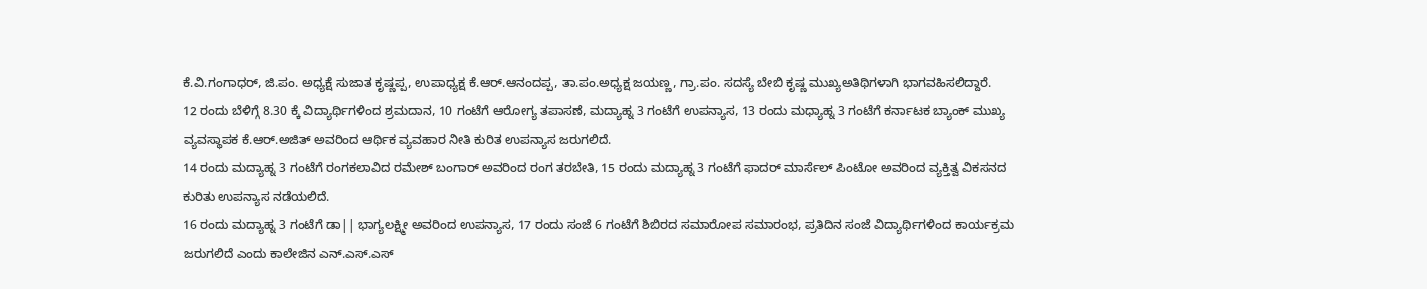ಕೆ.ವಿ.ಗಂಗಾಧರ್, ಜಿ.ಪಂ. ಅಧ್ಯಕ್ಷೆ ಸುಜಾತ ಕೃಷ್ಣಪ್ಪ, ಉಪಾಧ್ಯಕ್ಷ ಕೆ.ಆರ್.ಆನಂದಪ್ಪ, ತಾ.ಪಂ.ಅಧ್ಯಕ್ಷ ಜಯಣ್ಣ, ಗ್ರಾ.ಪಂ. ಸದಸ್ಯೆ ಬೇಬಿ ಕೃಷ್ಣ ಮುಖ್ಯಅತಿಥಿಗಳಾಗಿ ಭಾಗವಹಿಸಲಿದ್ದಾರೆ.
12 ರಂದು ಬೆಳಿಗ್ಗೆ 8.30 ಕ್ಕೆ ವಿದ್ಯಾರ್ಥಿಗಳಿಂದ ಶ್ರಮದಾನ, 10 ಗಂಟೆಗೆ ಆರೋಗ್ಯ ತಪಾಸಣೆ, ಮದ್ಯಾಹ್ನ 3 ಗಂಟೆಗೆ ಉಪನ್ಯಾಸ, 13 ರಂದು ಮಧ್ಯಾಹ್ನ 3 ಗಂಟೆಗೆ ಕರ್ನಾಟಕ ಬ್ಯಾಂಕ್ ಮುಖ್ಯ ವ್ಯವಸ್ಥಾಪಕ ಕೆ.ಆರ್.ಅಜಿತ್ ಅವರಿಂದ ಆರ್ಥಿಕ ವ್ಯವಹಾರ ನೀತಿ ಕುರಿತ ಉಪನ್ಯಾಸ ಜರುಗಲಿದೆ.
14 ರಂದು ಮದ್ಯಾಹ್ನ 3 ಗಂಟೆಗೆ ರಂಗಕಲಾವಿದ ರಮೇಶ್ ಬಂಗಾರ್ ಅವರಿಂದ ರಂಗ ತರಬೇತಿ, 15 ರಂದು ಮದ್ಯಾಹ್ನ 3 ಗಂಟೆಗೆ ಫಾದರ್ ಮಾರ್ಸೆಲ್ ಪಿಂಟೋ ಅವರಿಂದ ವ್ಯಕ್ತಿತ್ವ ವಿಕಸನದ ಕುರಿತು ಉಪನ್ಯಾಸ ನಡೆಯಲಿದೆ.
16 ರಂದು ಮದ್ಯಾಹ್ನ 3 ಗಂಟೆಗೆ ಡಾ|| ಭಾಗ್ಯಲಕ್ಷ್ಮೀ ಅವರಿಂದ ಉಪನ್ಯಾಸ, 17 ರಂದು ಸಂಜೆ 6 ಗಂಟೆಗೆ ಶಿಬಿರದ ಸಮಾರೋಪ ಸಮಾರಂಭ, ಪ್ರತಿದಿನ ಸಂಜೆ ವಿದ್ಯಾರ್ಥಿಗಳಿಂದ ಕಾರ್ಯಕ್ರಮ ಜರುಗಲಿದೆ ಎಂದು ಕಾಲೇಜಿನ ಎನ್.ಎಸ್.ಎಸ್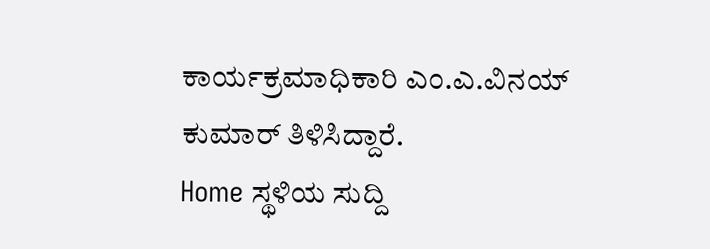ಕಾರ್ಯಕ್ರಮಾಧಿಕಾರಿ ಎಂ.ಎ.ವಿನಯ್ ಕುಮಾರ್ ತಿಳಿಸಿದ್ದಾರೆ.
Home ಸ್ಥಳಿಯ ಸುದ್ದಿ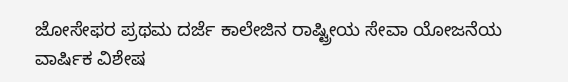ಜೋಸೇಫರ ಪ್ರಥಮ ದರ್ಜೆ ಕಾಲೇಜಿನ ರಾಷ್ಟ್ರೀಯ ಸೇವಾ ಯೋಜನೆಯ ವಾರ್ಷಿಕ ವಿಶೇಷ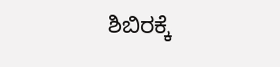ಶಿಬಿರಕ್ಕೆ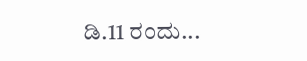ಡಿ.11 ರಂದು...